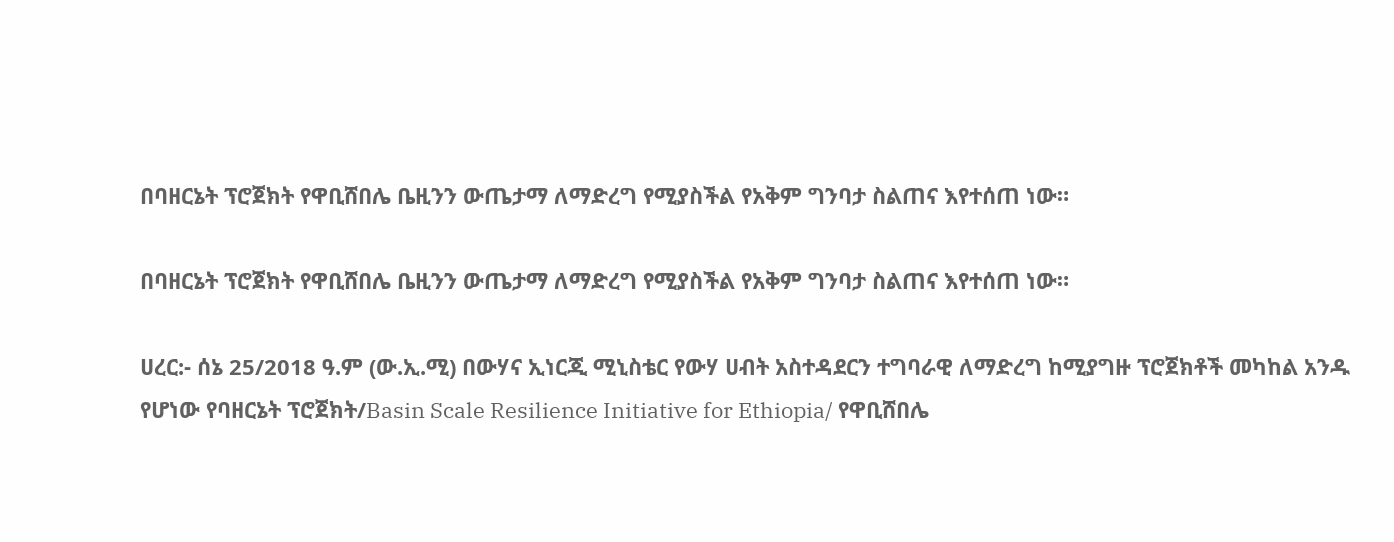በባዘርኔት ፕሮጀክት የዋቢሸበሌ ቤዚንን ውጤታማ ለማድረግ የሚያስችል የአቅም ግንባታ ስልጠና እየተሰጠ ነው።

በባዘርኔት ፕሮጀክት የዋቢሸበሌ ቤዚንን ውጤታማ ለማድረግ የሚያስችል የአቅም ግንባታ ስልጠና እየተሰጠ ነው።

ሀረር:- ሰኔ 25/2018 ዓ.ም (ው.ኢ.ሚ) በውሃና ኢነርጂ ሚኒስቴር የውሃ ሀብት አስተዳደርን ተግባራዊ ለማድረግ ከሚያግዙ ፕሮጀክቶች መካከል አንዱ የሆነው የባዘርኔት ፕሮጀክት/Basin Scale Resilience Initiative for Ethiopia/ የዋቢሸበሌ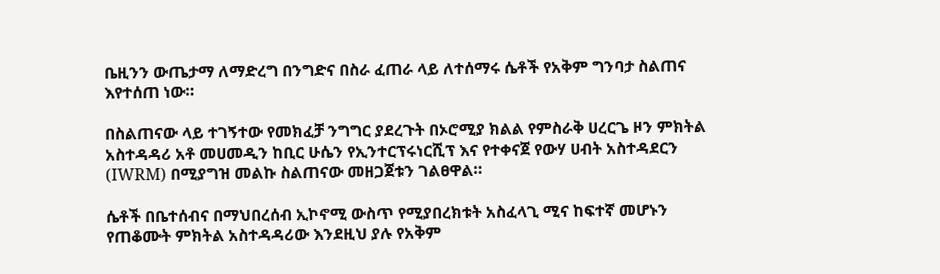ቤዚንን ውጤታማ ለማድረግ በንግድና በስራ ፈጠራ ላይ ለተሰማሩ ሴቶች የአቅም ግንባታ ስልጠና እየተሰጠ ነው።

በስልጠናው ላይ ተገኝተው የመክፈቻ ንግግር ያደረጉት በኦሮሚያ ክልል የምስራቅ ሀረርጌ ዞን ምክትል አስተዳዳሪ አቶ መሀመዲን ከቢር ሁሴን የኢንተርፕሩነርሺፕ እና የተቀናጀ የውሃ ሀብት አስተዳደርን (IWRM) በሚያግዝ መልኩ ስልጠናው መዘጋጀቱን ገልፀዋል።

ሴቶች በቤተሰብና በማህበረሰብ ኢኮኖሚ ውስጥ የሚያበረክቱት አስፈላጊ ሚና ከፍተኛ መሆኑን የጠቆሙት ምክትል አስተዳዳሪው እንደዚህ ያሉ የአቅም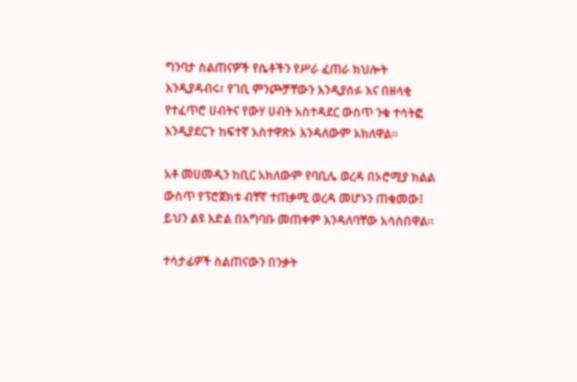ግንባታ ስልጠናዎች የሴቶችን የሥራ ፈጠራ ክህሎት እንዲያዳብሩ፣ የገቢ ምንጮቻቸውን እንዲያሰፉ እና በዘላቂ የተፈጥሮ ሀብትና የውሃ ሀብት አስተዳደር ውስጥ ንቁ ተሳትፎ እንዲያደርጉ ከፍተኛ አስተዋጽኦ እንዳለውም አክለዋል።

አቶ መሀመዲን ከቢር አክለውም የባቢሌ ወረዳ በኦሮሚያ ክልል ውስጥ የፕሮጀክቱ ብቸኛ ተጠቃሚ ወረዳ መሆኑን ጠቁመው፤ ይህን ልዩ እድል በአግባቡ መጠቀም እንዳለባቸው አሳስበዋል።

ተሳታፊዎች ስልጠናውን በንቃት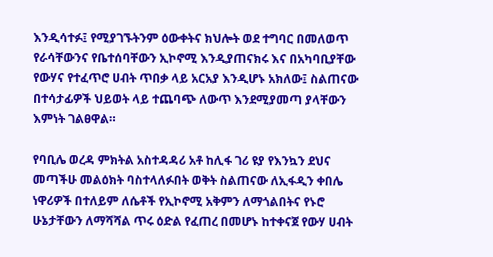እንዲሳተፉ፤ የሚያገኙትንም ዕውቀትና ክህሎት ወደ ተግባር በመለወጥ የራሳቸውንና የቤተሰባቸውን ኢኮኖሚ እንዲያጠናክሩ እና በአካባቢያቸው የውሃና የተፈጥሮ ሀብት ጥበቃ ላይ አርአያ እንዲሆኑ አክለው፤ ስልጠናው በተሳታፊዎች ህይወት ላይ ተጨባጭ ለውጥ እንደሚያመጣ ያላቸውን እምነት ገልፀዋል።

የባቢሌ ወረዳ ምክትል አስተዳዳሪ አቶ ከሊፋ ገሪ ዩያ የእንኳን ደህና መጣችሁ መልዕክት ባስተላለፉበት ወቅት ስልጠናው ለኢፋዲን ቀበሌ ነዋሪዎች በተለይም ለሴቶች የኢኮኖሚ አቅምን ለማጎልበትና የኑሮ ሁኔታቸውን ለማሻሻል ጥሩ ዕድል የፈጠረ በመሆኑ ከተቀናጀ የውሃ ሀብት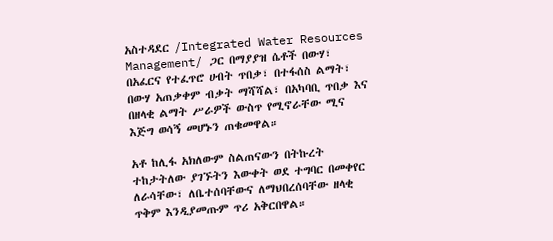አስተዳደር /Integrated Water Resources Management/ ጋር በማያያዝ ሴቶች በውሃ፣ በአፈርና የተፈጥሮ ሀብት ጥበቃ፣ በተፋሰስ ልማት፣ በውሃ አጠቃቀም ብቃት ማሻሻል፣ በአካባቢ ጥበቃ እና በዘላቂ ልማት ሥራዎች ውስጥ የሚኖራቸው ሚና እጅግ ወሳኝ መሆኑን ጠቁመዋል።

አቶ ከሊፋ አክለውም ስልጠናውን በትኩረት ተከታትለው ያገኙትን እውቀት ወደ ተግባር በመቀየር ለራሳቸው፣ ለቤተሰባቸውና ለማህበረሰባቸው ዘላቂ ጥቅም እንዲያመጡም ጥሪ አቅርበዋል።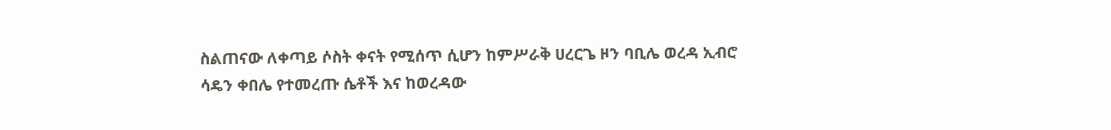ስልጠናው ለቀጣይ ሶስት ቀናት የሚሰጥ ሲሆን ከምሥራቅ ሀረርጌ ዞን ባቢሌ ወረዳ ኢብሮ ሳዴን ቀበሌ የተመረጡ ሴቶች እና ከወረዳው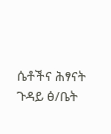ሴቶችና ሕፃናት ጉዳይ ፅ/ቤት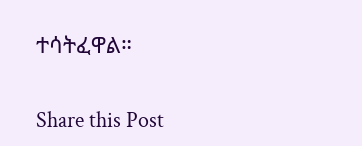ተሳትፈዋል።

Share this Post